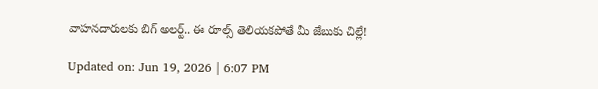వాహనదారులకు బిగ్ అలర్ట్‌.. ఈ రూల్స్ తెలియకపోతే మీ జేబుకు చిల్లే!

Updated on: Jun 19, 2026 | 6:07 PM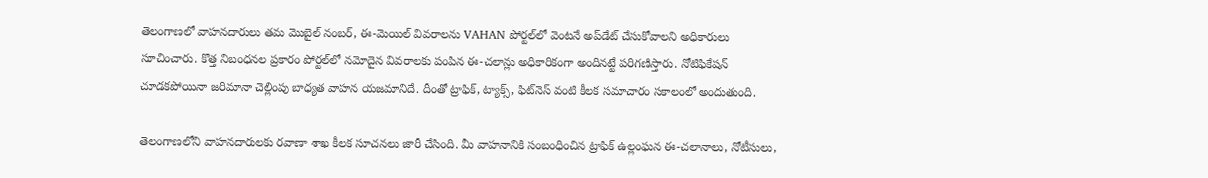తెలంగాణలో వాహనదారులు తమ మొబైల్ నంబర్, ఈ-మెయిల్ వివరాలను VAHAN పోర్టల్‌లో వెంటనే అప్‌డేట్ చేసుకోవాలని అధికారులు సూచించారు. కొత్త నిబంధనల ప్రకారం పోర్టల్‌లో నమోదైన వివరాలకు పంపిన ఈ-చలాన్లు అధికారికంగా అందినట్టే పరిగణిస్తారు. నోటిఫికేషన్ చూడకపోయినా జరిమానా చెల్లింపు బాధ్యత వాహన యజమానిదే. దీంతో ట్రాఫిక్, ట్యాక్స్, ఫిట్‌నెస్ వంటి కీలక సమాచారం సకాలంలో అందుతుంది.

తెలంగాణలోని వాహనదారులకు రవాణా శాఖ కీలక సూచనలు జారీ చేసింది. మీ వాహనానికి సంబంధించిన ట్రాఫిక్ ఉల్లంఘన ఈ-చలానాలు, నోటీసులు,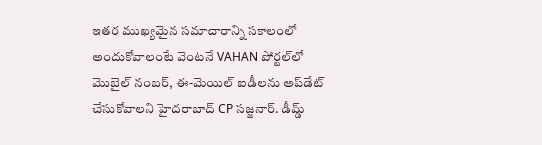ఇతర ముఖ్యమైన సమాచారాన్ని సకాలంలో అందుకోవాలంటే వెంటనే VAHAN పోర్టల్‌లో మొబైల్ నంబర్, ఈ-మెయిల్ ఐడీలను అప్‌డేట్ చేసుకోవాలని హైదరాబాద్‌ CP సజ్జనార్‌. డీమ్డ్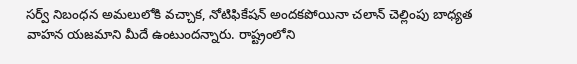సర్వ్ నిబంధన అమలులోకి వచ్చాక, నోటిఫికేషన్ అందకపోయినా చలాన్ చెల్లింపు బాధ్యత వాహన యజమాని మీదే ఉంటుందన్నారు. రాష్ట్రంలోని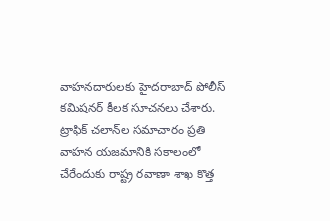వాహనదారులకు హైదరాబాద్ పోలీస్ కమిషనర్ కీలక సూచనలు చేశారు. ట్రాఫిక్ చలాన్‌ల సమాచారం ప్రతి వాహన యజమానికి సకాలంలో చేరేందుకు రాష్ట్ర రవాణా శాఖ కొత్త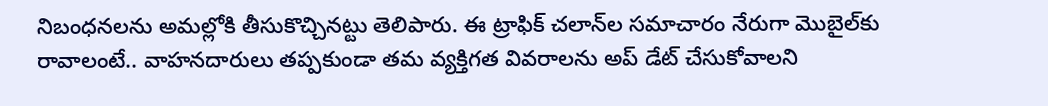నిబంధనలను అమల్లోకి తీసుకొచ్చినట్టు తెలిపారు. ఈ ట్రాఫిక్ చలాన్‌ల సమాచారం నేరుగా మొబైల్‌కు రావాలంటే.. వాహనదారులు తప్పకుండా తమ వ్యక్తిగత వివరాలను అప్‌ డేట్ చేసుకోవాలని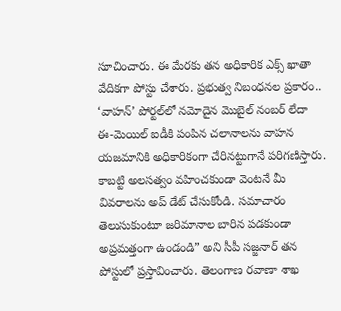సూచించారు. ఈ మేరకు తన అధికారిక ఎక్స్ ఖాతా వేదికగా పోస్టు చేశారు. ప్రభుత్వ నిబంధనల ప్రకారం.. ‘వాహన్’ పోర్టల్‌లో నమోదైన మొబైల్ నంబర్ లేదా ఈ-మెయిల్ ఐడీకి పంపిన చలానాలను వాహన యజమానికి అధికారికంగా చేరినట్టుగానే పరిగణిస్తారు. కాబట్టి అలసత్వం వహించకుండా వెంటనే మీ వివరాలను అప్‌ డేట్ చేసుకోండి. సమాచారం తెలుసుకుంటూ జరిమానాల బారిన పడకుండా అప్రమత్తంగా ఉండండి” అని సీపీ సజ్జనార్ తన పోస్టులో ప్రస్తావించారు. తెలంగాణ రవాణా శాఖ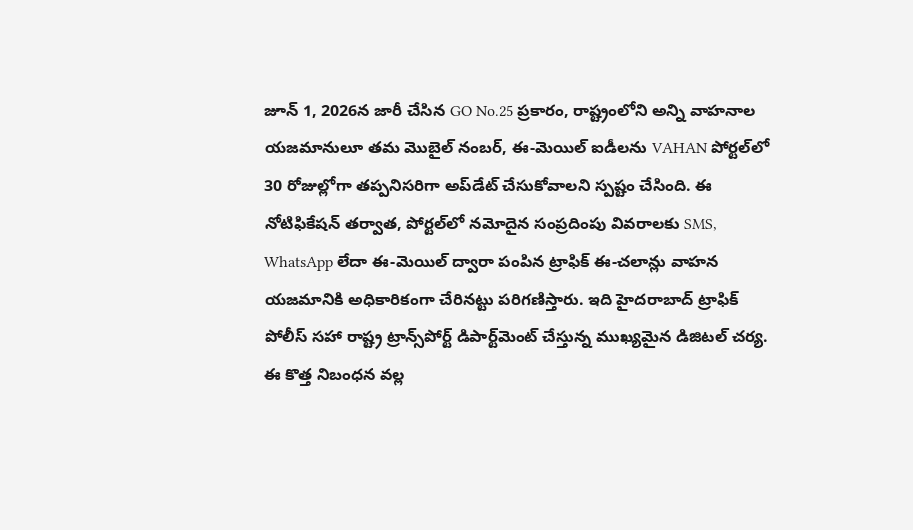జూన్ 1, 2026న జారీ చేసిన GO No.25 ప్రకారం, రాష్ట్రంలోని అన్ని వాహనాల యజమానులూ తమ మొబైల్ నంబర్, ఈ-మెయిల్ ఐడీలను VAHAN పోర్టల్‌లో 30 రోజుల్లోగా తప్పనిసరిగా అప్‌డేట్ చేసుకోవాలని స్పష్టం చేసింది. ఈ నోటిఫికేషన్ తర్వాత, పోర్టల్‌లో నమోదైన సంప్రదింపు వివరాలకు SMS, WhatsApp లేదా ఈ-మెయిల్ ద్వారా పంపిన ట్రాఫిక్ ఈ-చలాన్లు వాహన యజమానికి అధికారికంగా చేరినట్టు పరిగణిస్తారు. ఇది హైదరాబాద్ ట్రాఫిక్ పోలీస్ సహా రాష్ట్ర ట్రాన్స్‌పోర్ట్ డిపార్ట్‌మెంట్ చేస్తున్న ముఖ్యమైన డిజిటల్ చర్య. ఈ కొత్త నిబంధన వల్ల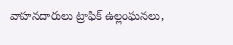వాహనదారులు ట్రాఫిక్ ఉల్లంఘనలు,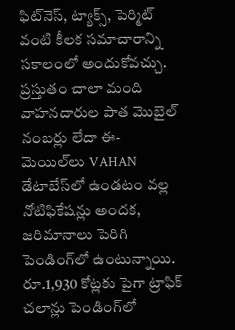ఫిట్‌నెస్, ట్యాక్స్, పెర్మిట్ వంటి కీలక సమాచారాన్ని సకాలంలో అందుకోవచ్చు. ప్రస్తుతం చాలా మంది వాహనదారుల పాత మొబైల్ నంబర్లు లేదా ఈ-మెయిల్‌లు VAHAN డేటాబేస్‌లో ఉండటం వల్ల నోటిఫికేషన్లు అందక, జరిమానాలు పెరిగి పెండింగ్‌లో ఉంటున్నాయి. రూ.1,930 కోట్లకు పైగా ట్రాఫిక్ చలాన్లు పెండింగ్‌లో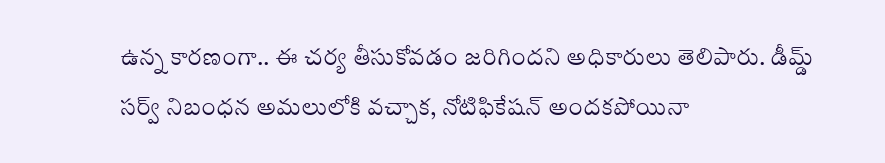ఉన్న కారణంగా.. ఈ చర్య తీసుకోవడం జరిగిందని అధికారులు తెలిపారు. డీమ్డ్ సర్వ్ నిబంధన అమలులోకి వచ్చాక, నోటిఫికేషన్ అందకపోయినా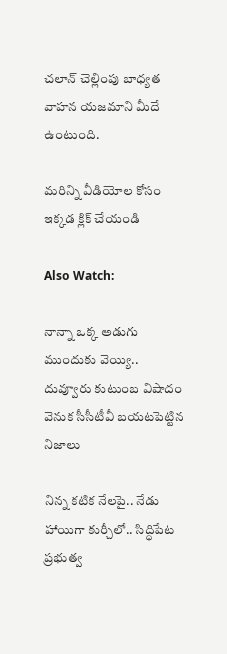చలాన్ చెల్లింపు బాధ్యత వాహన యజమాని మీదే ఉంటుంది.

మరిన్ని వీడియోల కోసం ఇక్కడ క్లిక్ చేయండి

Also Watch:

నాన్నా ఒక్క అడుగు ముందుకు వెయ్యి.. దువ్వూరు కుటుంబ విషాదం వెనుక సీసీటీవీ బయటపెట్టిన నిజాలు

నిన్న కటిక నేలపై.. నేడు హాయిగా కుర్చీలో.. సిద్ధిపేట ప్రభుత్వ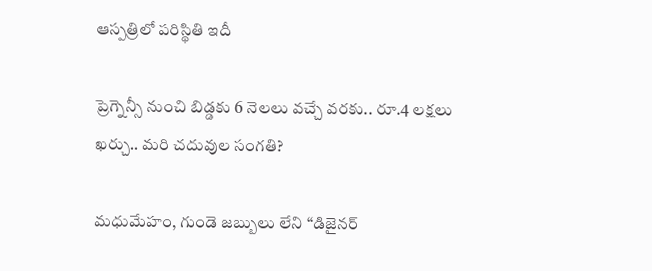ఆస్పత్రిలో పరిస్థితి ఇదీ

ప్రెగ్నెన్సీ నుంచి బిడ్డకు 6 నెలలు వచ్చే వరకు.. రూ.4 లక్షలు ఖర్చు.. మరి చదువుల సంగతి?

మధుమేహం, గుండె జబ్బులు లేని “డిజైనర్‌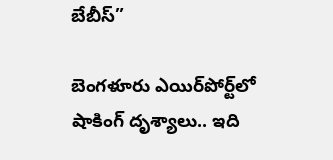బేబీస్‌”

బెంగళూరు ఎయిర్‌పోర్ట్‌లో షాకింగ్ దృశ్యాలు.. ఇది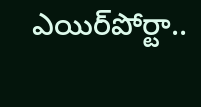ఎయిర్‌పోర్టా..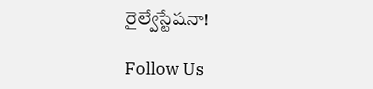రైల్వేస్టేషనా!

Follow Us